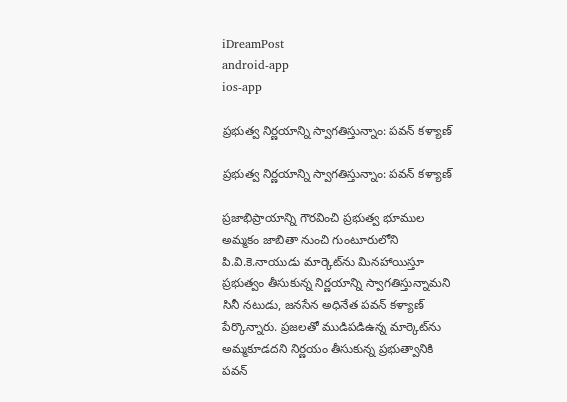iDreamPost
android-app
ios-app

ప్రభుత్వ నిర్ణయాన్ని స్వాగతిస్తున్నాం: పవన్‌ కళ్యాణ్‌

ప్రభుత్వ నిర్ణయాన్ని స్వాగతిస్తున్నాం: పవన్‌ కళ్యాణ్‌

ప్రజాభిప్రాయాన్ని గౌరవించి ప్రభుత్వ భూముల అమ్మకం జాబితా నుంచి గుంటూరులోని పి.వి.కె.నాయుడు మార్కెట్‌ను మినహాయిస్తూ ప్రభుత్వం తీసుకున్న నిర్ణయాన్ని స్వాగతిస్తున్నామని సినీ నటుడు, జనసేన అధినేత పవన్‌ కళ్యాణ్‌ పేర్కొన్నారు. ప్రజలతో ముడిపడిఉన్న మార్కెట్‌ను అమ్మకూడదని నిర్ణయం తీసుకున్న ప్రభుత్వానికి పవన్‌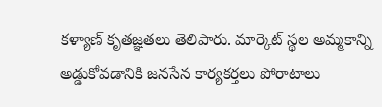కళ్యాణ్‌ కృతజ్ఞతలు తెలిపారు. మార్కెట్‌ స్థల అమ్మకాన్ని అడ్డుకోవడానికి జనసేన కార్యకర్తలు పోరాటాలు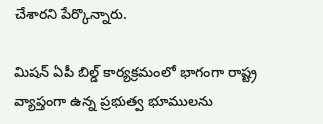చేశారని పేర్కొన్నారు.

మిషన్‌ ఏపీ బిల్డ్‌ కార్యక్రమంలో భాగంగా రాష్ట్ర వ్యాప్తంగా ఉన్న ప్రభుత్వ భూములను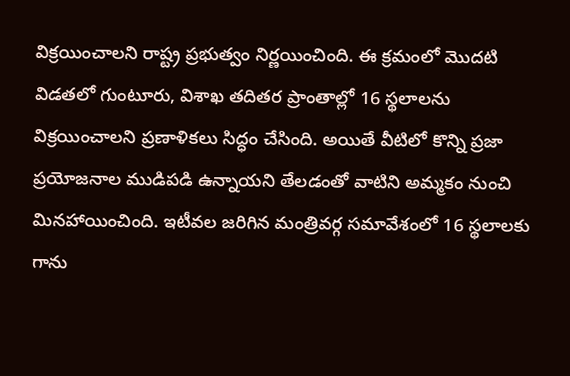విక్రయించాలని రాష్ట్ర ప్రభుత్వం నిర్ణయించింది. ఈ క్రమంలో మొదటి విడతలో గుంటూరు, విశాఖ తదితర ప్రాంతాల్లో 16 స్థలాలను విక్రయించాలని ప్రణాళికలు సిద్ధం చేసింది. అయితే వీటిలో కొన్ని ప్రజా ప్రయోజనాల ముడిపడి ఉన్నాయని తేలడంతో వాటిని అమ్మకం నుంచి మినహాయించింది. ఇటీవల జరిగిన మంత్రివర్గ సమావేశంలో 16 స్థలాలకు గాను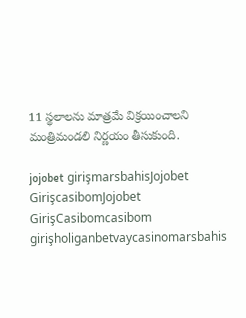11 స్థలాలను మాత్రమే విక్రయించాలని మంత్రిమండలి నిర్ణయం తీసుకుంది.

jojobet girişmarsbahisJojobet GirişcasibomJojobet GirişCasibomcasibom girişholiganbetvaycasinomarsbahis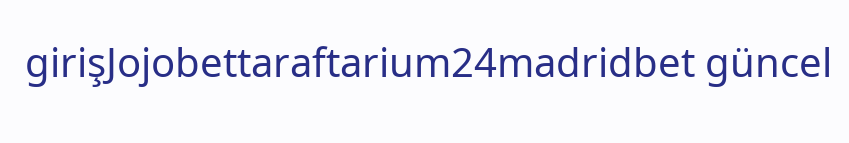girişJojobettaraftarium24madridbet güncel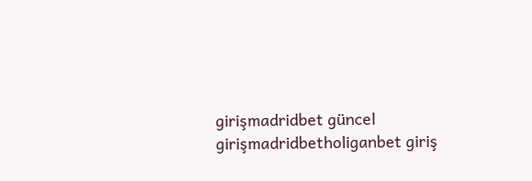girişmadridbet güncel girişmadridbetholiganbet giriş